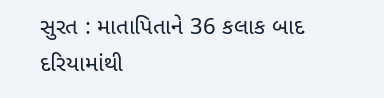સુરત : માતાપિતાને 36 કલાક બાદ દરિયામાંથી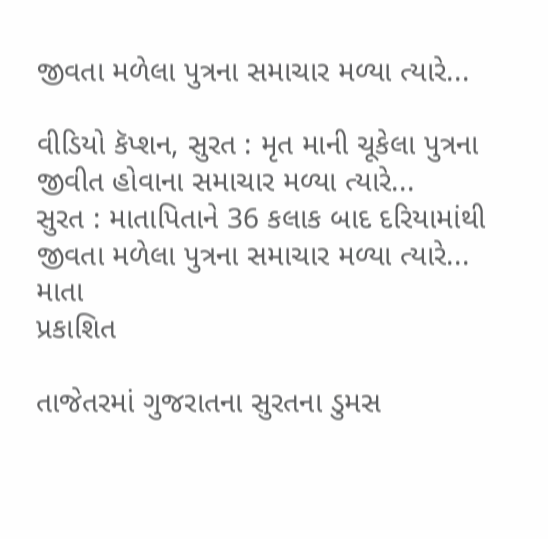જીવતા મળેલા પુત્રના સમાચાર મળ્યા ત્યારે...

વીડિયો કૅપ્શન, સુરત : મૃત માની ચૂકેલા પુત્રના જીવીત હોવાના સમાચાર મળ્યા ત્યારે...
સુરત : માતાપિતાને 36 કલાક બાદ દરિયામાંથી જીવતા મળેલા પુત્રના સમાચાર મળ્યા ત્યારે...
માતા
પ્રકાશિત

તાજેતરમાં ગુજરાતના સુરતના ડુમસ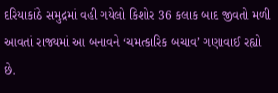દરિયાકાંઠે સમુદ્રમાં વહી ગયેલો કિશોર 36 કલાક બાદ જીવતો મળી આવતાં રાજ્યમાં આ બનાવને ‘ચમત્કારિક બચાવ’ ગણાવાઈ રહ્યો છે.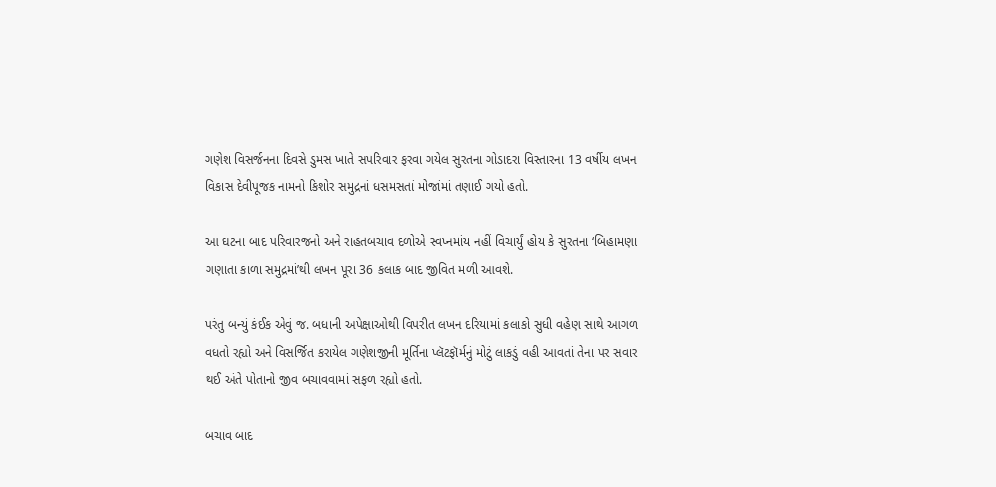ગણેશ વિસર્જનના દિવસે ડુમસ ખાતે સપરિવાર ફરવા ગયેલ સુરતના ગોડાદરા વિસ્તારના 13 વર્ષીય લખન વિકાસ દેવીપૂજક નામનો કિશોર સમુદ્રનાં ધસમસતાં મોજાંમાં તણાઈ ગયો હતો.

આ ઘટના બાદ પરિવારજનો અને રાહતબચાવ દળોએ સ્વપ્નમાંય નહીં વિચાર્યું હોય કે સુરતના ‘બિહામણા ગણાતા કાળા સમુદ્રમાં’થી લખન પૂરા 36 કલાક બાદ જીવિત મળી આવશે.

પરંતુ બન્યું કંઈક એવું જ. બધાની અપેક્ષાઓથી વિપરીત લખન દરિયામાં કલાકો સુધી વહેણ સાથે આગળ વધતો રહ્યો અને વિસર્જિત કરાયેલ ગણેશજીની મૂર્તિના પ્લૅટફૉર્મનું મોટું લાકડું વહી આવતાં તેના પર સવાર થઈ અંતે પોતાનો જીવ બચાવવામાં સફળ રહ્યો હતો.

બચાવ બાદ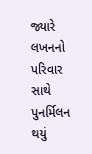જ્યારે લખનનો પરિવાર સાથે પુનર્મિલન થયું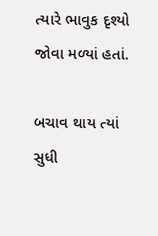ત્યારે ભાવુક દૃશ્યો જોવા મળ્યાં હતાં.

બચાવ થાય ત્યાં સુધી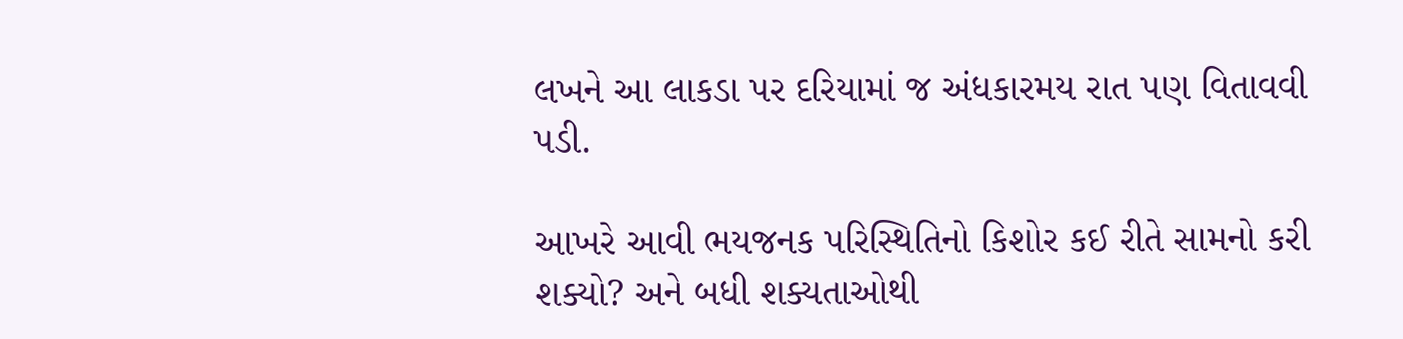લખને આ લાકડા પર દરિયામાં જ અંધકારમય રાત પણ વિતાવવી પડી.

આખરે આવી ભયજનક પરિસ્થિતિનો કિશોર કઈ રીતે સામનો કરી શક્યો? અને બધી શક્યતાઓથી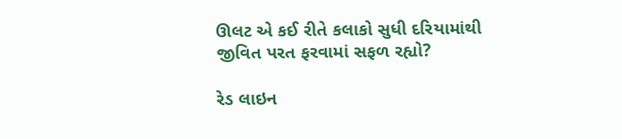ઊલટ એ કઈ રીતે કલાકો સુધી દરિયામાંથી જીવિત પરત ફરવામાં સફળ રહ્યો?

રેડ લાઇન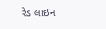રેડ લાઇન